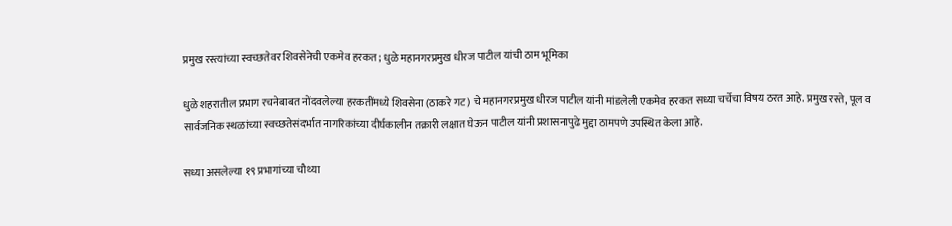प्रमुख रस्त्यांच्या स्वच्छतेवर शिवसेनेची एकमेव हरकत; धुळे महानगरप्रमुख धीरज पाटील यांची ठाम भूमिका

धुळे शहरातील प्रभाग रचनेबाबत नोंदवलेल्या हरकतींमध्ये शिवसेना (ठाकरे गट) चे महानगरप्रमुख धीरज पाटील यांनी मांडलेली एकमेव हरकत सध्या चर्चेचा विषय ठरत आहे. प्रमुख रस्ते, पूल व सार्वजनिक स्थळांच्या स्वच्छतेसंदर्भात नागरिकांच्या दीर्घकालीन तक्रारी लक्षात घेऊन पाटील यांनी प्रशासनापुढे मुद्दा ठामपणे उपस्थित केला आहे.

सध्या असलेल्या १९ प्रभागांच्या चौथ्या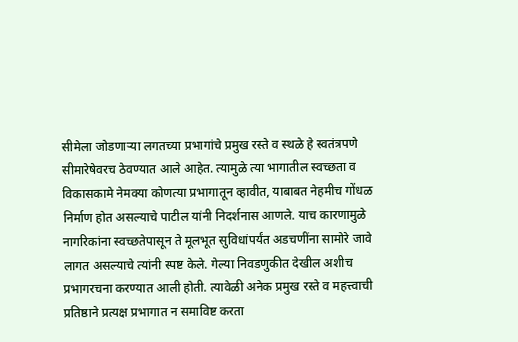सीमेला जोडणाऱ्या लगतच्या प्रभागांचे प्रमुख रस्ते व स्थळे हे स्वतंत्रपणे सीमारेषेवरच ठेवण्यात आले आहेत. त्यामुळे त्या भागातील स्वच्छता व विकासकामे नेमक्या कोणत्या प्रभागातून व्हावीत, याबाबत नेहमीच गोंधळ निर्माण होत असल्याचे पाटील यांनी निदर्शनास आणले. याच कारणामुळे नागरिकांना स्वच्छतेपासून ते मूलभूत सुविधांपर्यंत अडचणींना सामोरे जावे लागत असल्याचे त्यांनी स्पष्ट केले. गेल्या निवडणुकीत देखील अशीच प्रभागरचना करण्यात आली होती. त्यावेळी अनेक प्रमुख रस्ते व महत्त्वाची प्रतिष्ठाने प्रत्यक्ष प्रभागात न समाविष्ट करता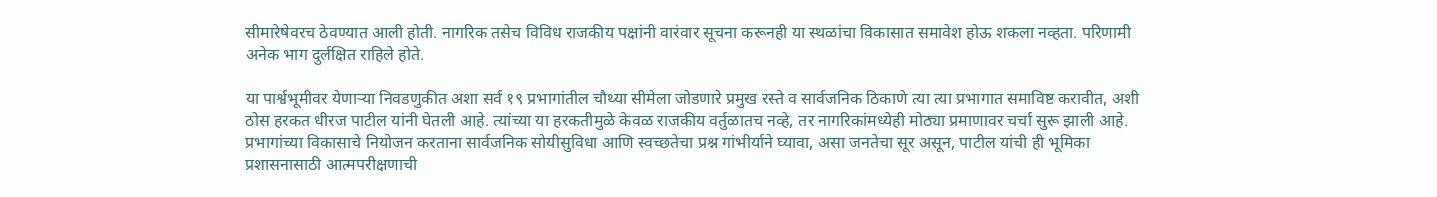सीमारेषेवरच ठेवण्यात आली होती. नागरिक तसेच विविध राजकीय पक्षांनी वारंवार सूचना करूनही या स्थळांचा विकासात समावेश होऊ शकला नव्हता. परिणामी अनेक भाग दुर्लक्षित राहिले होते.

या पार्श्वभूमीवर येणाऱ्या निवडणुकीत अशा सर्व १९ प्रभागांतील चौथ्या सीमेला जोडणारे प्रमुख रस्ते व सार्वजनिक ठिकाणे त्या त्या प्रभागात समाविष्ट करावीत, अशी ठोस हरकत धीरज पाटील यांनी घेतली आहे. त्यांच्या या हरकतीमुळे केवळ राजकीय वर्तुळातच नव्हे, तर नागरिकांमध्येही मोठ्या प्रमाणावर चर्चा सुरू झाली आहे. प्रभागांच्या विकासाचे नियोजन करताना सार्वजनिक सोयीसुविधा आणि स्वच्छतेचा प्रश्न गांभीर्याने घ्यावा, असा जनतेचा सूर असून, पाटील यांची ही भूमिका प्रशासनासाठी आत्मपरीक्षणाची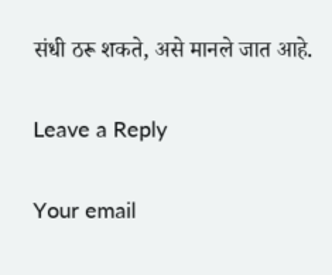संधी ठरू शकते, असे मानले जात आहे.

Leave a Reply

Your email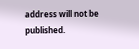address will not be published.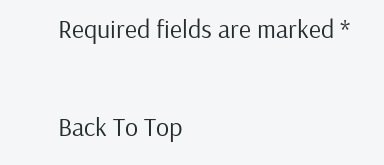Required fields are marked *

Back To Top